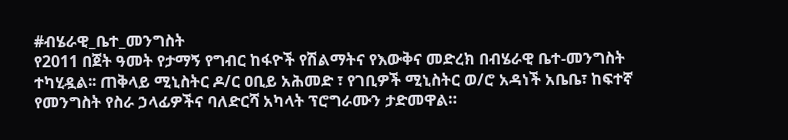#ብሄራዊ_ቤተ_መንግስት
የ2011 በጀት ዓመት የታማኝ የግብር ከፋዮች የሽልማትና የእውቅና መድረክ በብሄራዊ ቤተ-መንግስት ተካሂዷል፡፡ ጠቅላይ ሚኒስትር ዶ/ር ዐቢይ አሕመድ ፣ የገቢዎች ሚኒስትር ወ/ሮ አዳነች አቤቤ፣ ከፍተኛ የመንግስት የስራ ኃላፊዎችና ባለድርሻ አካላት ፕሮግራሙን ታድመዋል።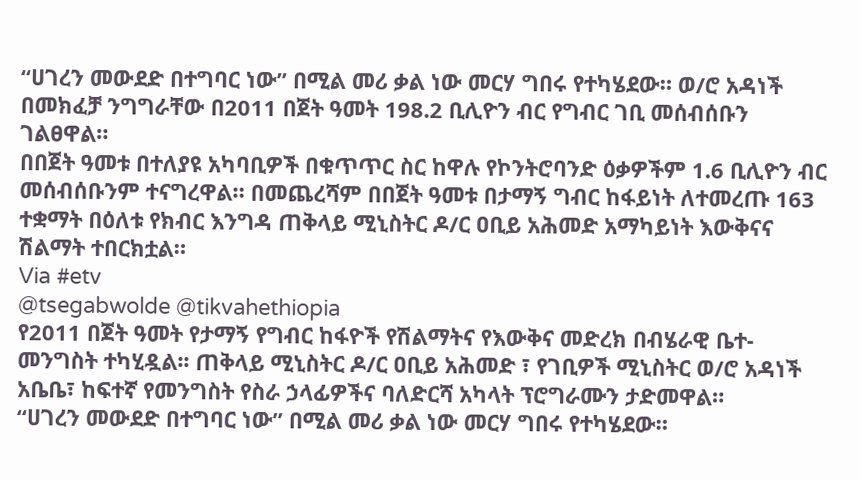“ሀገረን መውደድ በተግባር ነው” በሚል መሪ ቃል ነው መርሃ ግበሩ የተካሄደው። ወ/ሮ አዳነች በመክፈቻ ንግግራቸው በ2011 በጀት ዓመት 198.2 ቢሊዮን ብር የግብር ገቢ መሰብሰቡን ገልፀዋል።
በበጀት ዓመቱ በተለያዩ አካባቢዎች በቁጥጥር ስር ከዋሉ የኮንትሮባንድ ዕቃዎችም 1.6 ቢሊዮን ብር መሰብሰቡንም ተናግረዋል። በመጨረሻም በበጀት ዓመቱ በታማኝ ግብር ከፋይነት ለተመረጡ 163 ተቋማት በዕለቱ የክብር እንግዳ ጠቅላይ ሚኒስትር ዶ/ር ዐቢይ አሕመድ አማካይነት እውቅናና ሽልማት ተበርክቷል።
Via #etv
@tsegabwolde @tikvahethiopia
የ2011 በጀት ዓመት የታማኝ የግብር ከፋዮች የሽልማትና የእውቅና መድረክ በብሄራዊ ቤተ-መንግስት ተካሂዷል፡፡ ጠቅላይ ሚኒስትር ዶ/ር ዐቢይ አሕመድ ፣ የገቢዎች ሚኒስትር ወ/ሮ አዳነች አቤቤ፣ ከፍተኛ የመንግስት የስራ ኃላፊዎችና ባለድርሻ አካላት ፕሮግራሙን ታድመዋል።
“ሀገረን መውደድ በተግባር ነው” በሚል መሪ ቃል ነው መርሃ ግበሩ የተካሄደው።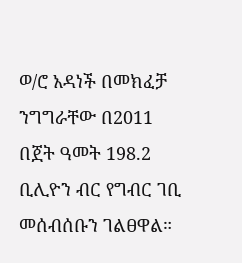ወ/ሮ አዳነች በመክፈቻ ንግግራቸው በ2011 በጀት ዓመት 198.2 ቢሊዮን ብር የግብር ገቢ መሰብሰቡን ገልፀዋል።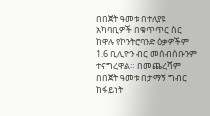በበጀት ዓመቱ በተለያዩ አካባቢዎች በቁጥጥር ስር ከዋሉ የኮንትሮባንድ ዕቃዎችም 1.6 ቢሊዮን ብር መሰብሰቡንም ተናግረዋል። በመጨረሻም በበጀት ዓመቱ በታማኝ ግብር ከፋይነት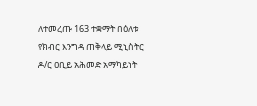ለተመረጡ 163 ተቋማት በዕለቱ የክብር እንግዳ ጠቅላይ ሚኒስትር ዶ/ር ዐቢይ አሕመድ አማካይነት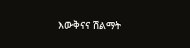እውቅናና ሽልማት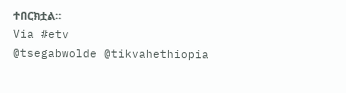ተበርክቷል።
Via #etv
@tsegabwolde @tikvahethiopia